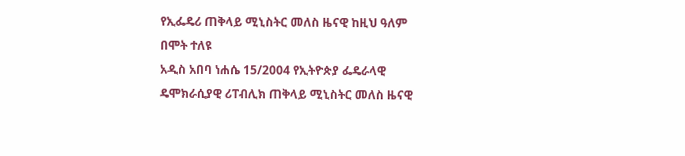የኢፌዴሪ ጠቅላይ ሚኒስትር መለስ ዜናዊ ከዚህ ዓለም በሞት ተለዩ
አዲስ አበባ ነሐሴ 15/2004 የኢትዮጵያ ፌዴራላዊ ዴሞክራሲያዊ ሪፐብሊክ ጠቅላይ ሚኒስትር መለስ ዜናዊ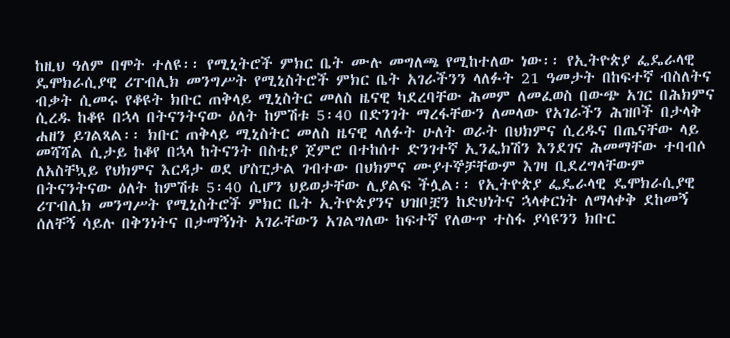ከዚህ ዓለም በሞት ተለዩ፡፡ የሚኒትሮች ምክር ቤት ሙሉ መግለጫ የሚከተለው ነው፡፡ የኢትዮጵያ ፌዴራላዊ ዴሞክራሲያዊ ሪፐብሊክ መንግሥት የሚኒስትሮች ምክር ቤት አገራችንን ላለፉት 21 ዓመታት በከፍተኛ ብስለትና ብቃት ሲመሩ የቆዩት ክቡር ጠቅላይ ሚኒስትር መለስ ዜናዊ ካደረባቸው ሕመም ለመፈወስ በውጭ አገር በሕክምና ሲረዱ ከቆዩ በኋላ በትናንትናው ዕለት ከምሽቱ 5፡40 በድንገት ማረፋቸውን ለመላው የአገራችን ሕዝቦች በታላቅ ሐዘን ይገልጻል፡፡ ክቡር ጠቅላይ ሚኒስትር መለስ ዜናዊ ላለፉት ሁለት ወራት በህክምና ሲረዱና በጤናቸው ላይ መሻሻል ሲታይ ከቆየ በኋላ ከትናንት በስቲያ ጀምሮ በተከሰተ ድንገተኛ ኢንፌክሽን እንደገና ሕመማቸው ተባብሶ ለአስቸኳይ የህክምና እርዳታ ወደ ሆስፒታል ገብተው በህክምና ሙያተኞቻቸውም እገዛ ቢደረግላቸውም በትናንትናው ዕለት ከምሽቱ 5፡40 ሲሆን ህይወታቸው ሊያልፍ ችሏል፡፡ የኢትዮጵያ ፌዴራላዊ ዴሞክራሲያዊ ሪፐብሊክ መንግሥት የሚኒስትሮች ምክር ቤት ኢትዮጵያንና ህዝቦቿን ከድህነትና ኋላቀርነት ለማላቀቅ ደከመኝ ሰለቸኝ ሳይሉ በቅንነትና በታማኝነት አገራቸውን አገልግለው ከፍተኛ የለውጥ ተስፋ ያሳዩንን ክቡር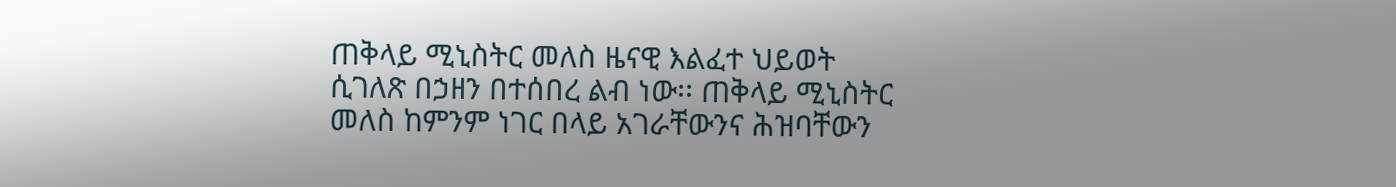ጠቅላይ ሚኒስትር መለስ ዜናዊ እልፈተ ህይወት ሲገለጽ በኃዘን በተሰበረ ልብ ነው፡፡ ጠቅላይ ሚኒስትር መለስ ከምንም ነገር በላይ አገራቸውንና ሕዝባቸውን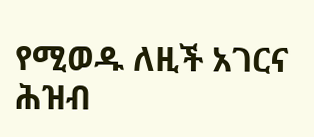የሚወዱ ለዚች አገርና ሕዝብ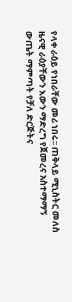የላቀ ራዕይ የነበራቸው መሪ ነበሩ፡፡ ጠቅላይ ሚኒስትር መለስ ዜናዊ ራዕያቸውን እውን ማድረግ የጀመረና አስተማማኝ ውጤት ማምጣት የቻለ ድርጅትና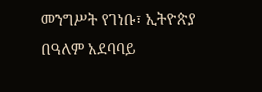መንግሥት የገነቡ፣ ኢትዮጵያ በዓለም አደባባይ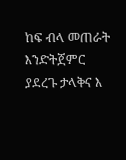ከፍ ብላ መጠራት እንድትጀምር ያደረጉ ታላቅና እ